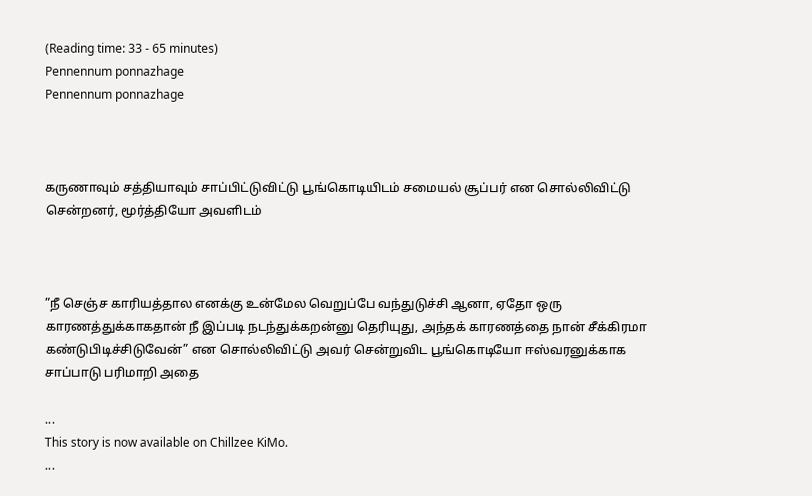(Reading time: 33 - 65 minutes)
Pennennum ponnazhage
Pennennum ponnazhage



கருணாவும் சத்தியாவும் சாப்பிட்டுவிட்டு பூங்கொடியிடம் சமையல் சூப்பர் என சொல்லிவிட்டு சென்றனர், மூர்த்தியோ அவளிடம்



”நீ செஞ்ச காரியத்தால எனக்கு உன்மேல வெறுப்பே வந்துடுச்சி ஆனா, ஏதோ ஒரு காரணத்துக்காகதான் நீ இப்படி நடந்துக்கறன்னு தெரியுது, அந்தக் காரணத்தை நான் சீக்கிரமா கண்டுபிடிச்சிடுவேன்” என சொல்லிவிட்டு அவர் சென்றுவிட பூங்கொடியோ ஈஸ்வரனுக்காக சாப்பாடு பரிமாறி அதை

...
This story is now available on Chillzee KiMo.
...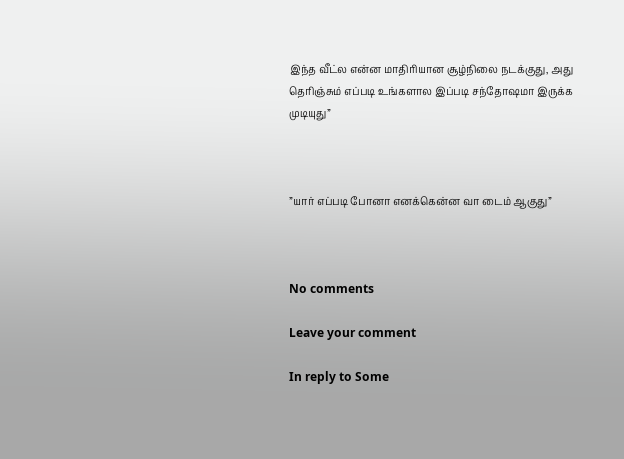இந்த வீட்ல என்ன மாதிரியான சூழ்நிலை நடக்குது, அது தெரிஞ்சும் எப்படி உங்களால இப்படி சந்தோஷமா இருக்க முடியுது”



”யார் எப்படி போனா எனக்கென்ன வா டைம் ஆகுது”



No comments

Leave your comment

In reply to Some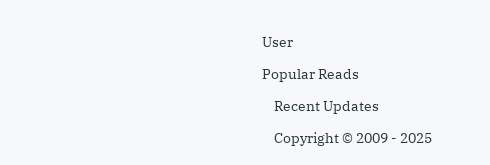User

Popular Reads

    Recent Updates

    Copyright © 2009 - 2025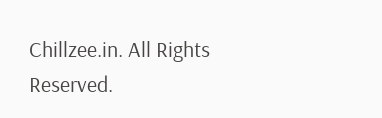Chillzee.in. All Rights Reserved.